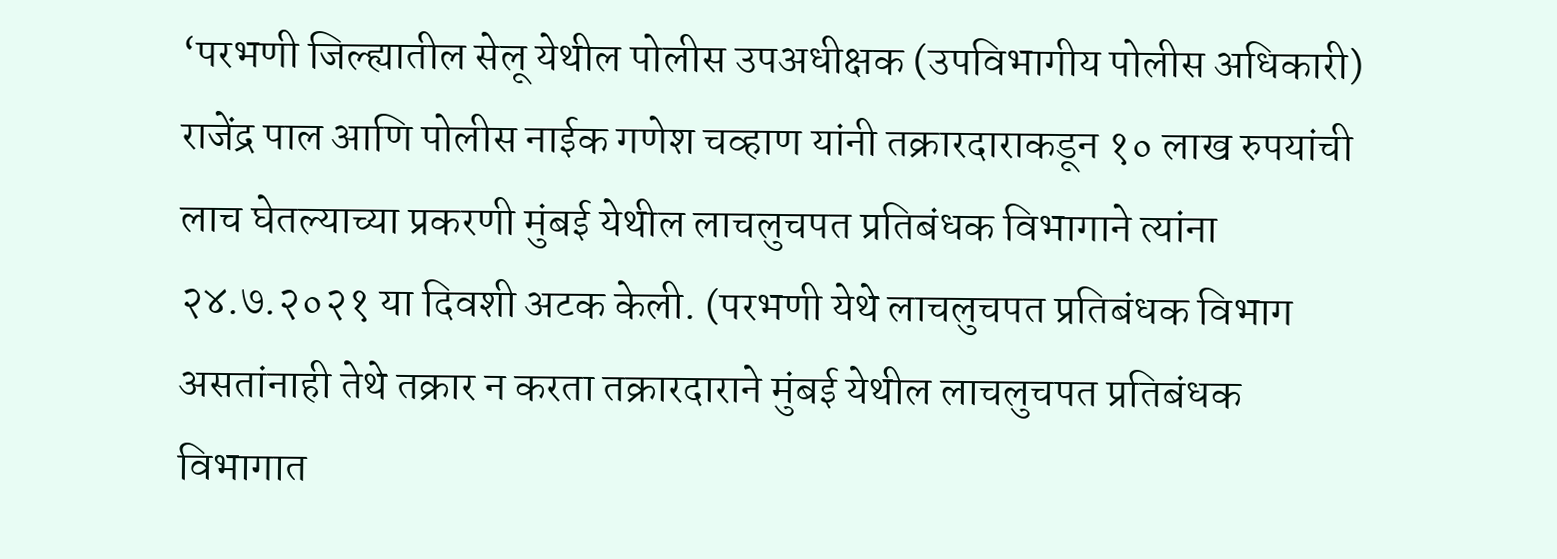‘परभणी जिल्ह्यातील सेलू येथील पोलीस उपअधीक्षक (उपविभागीय पोलीस अधिकारी) राजेंद्र पाल आणि पोलीस नाईक गणेश चव्हाण यांनी तक्रारदाराकडून १० लाख रुपयांची लाच घेतल्याच्या प्रकरणी मुंबई येथील लाचलुचपत प्रतिबंधक विभागाने त्यांना २४.७.२०२१ या दिवशी अटक केली. (परभणी येथे लाचलुचपत प्रतिबंधक विभाग असतांनाही तेथे तक्रार न करता तक्रारदाराने मुंबई येथील लाचलुचपत प्रतिबंधक विभागात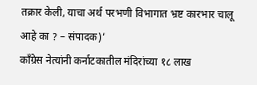तक्रार केली, याचा अर्थ परभणी विभागात भ्रष्ट कारभार चालू आहे का ? – संपादक)’
काँग्रेस नेत्यांनी कर्नाटकातील मंदिरांच्या १८ लाख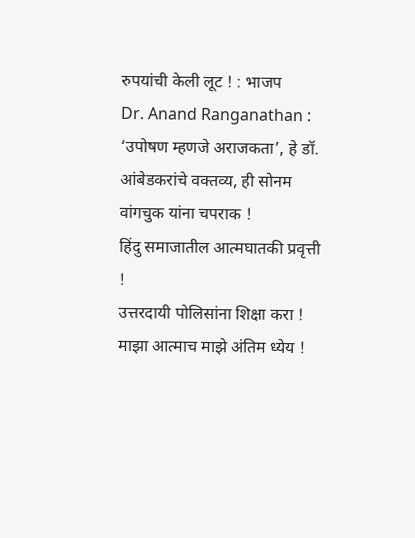रुपयांची केली लूट ! : भाजप
Dr. Anand Ranganathan : ‘उपोषण म्हणजे अराजकता’, हे डॉ. आंबेडकरांचे वक्तव्य, ही सोनम वांगचुक यांना चपराक !
हिंदु समाजातील आत्मघातकी प्रवृत्ती !
उत्तरदायी पोलिसांना शिक्षा करा !
माझा आत्माच माझे अंतिम ध्येय !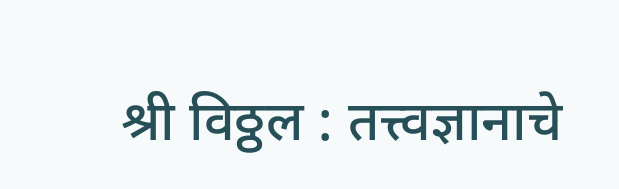श्री विठ्ठल : तत्त्वज्ञानाचे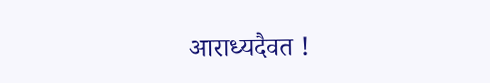आराध्यदैवत !